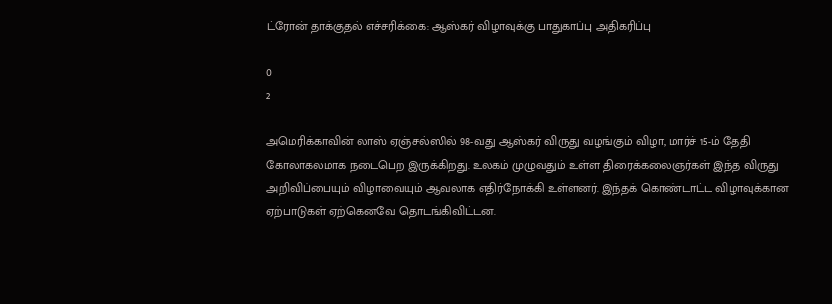ட்ரோன் தாக்குதல் எச்சரிக்கை: ஆஸ்கர் விழாவுக்கு பாதுகாப்பு அதிகரிப்பு

0
2

அமெரிக்காவின் லாஸ் ஏஞ்சல்ஸில் 98-வது ஆஸ்கர் விருது வழங்கும் விழா, மார்ச் 15-ம் தேதி கோலாகலமாக நடைபெற இருக்கிறது. உலகம் முழுவதும் உள்ள திரைக்கலைஞர்கள் இந்த விருது அறிவிப்பையும் விழாவையும் ஆவலாக எதிர்நோக்கி உள்ளனர். இந்தக் கொண்டாட்ட விழாவுக்கான ஏற்பாடுகள் ஏற்கெனவே தொடங்கிவிட்டன.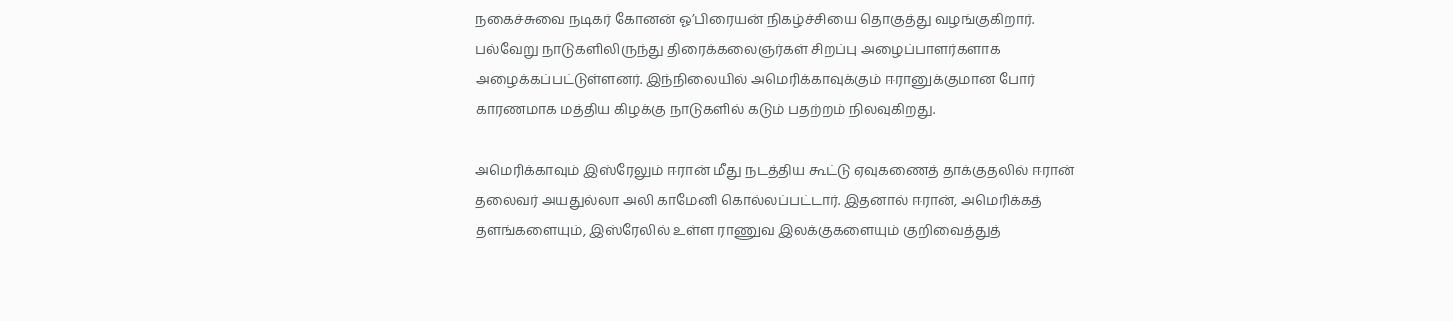நகைச்சுவை நடிகர் கோனன் ஓ’பிரையன் நிகழ்ச்சியை தொகுத்து வழங்குகிறார். பல்வேறு நாடுகளிலிருந்து திரைக்கலைஞர்கள் சிறப்பு அழைப்பாளர்களாக அழைக்கப்பட்டுள்ளனர். இந்நிலையில் அமெரிக்காவுக்கும் ஈரானுக்குமான போர் காரணமாக மத்திய கிழக்கு நாடுகளில் கடும் பதற்றம் நிலவுகிறது.

அமெரிக்காவும் இஸ்ரேலும் ஈரான் மீது நடத்திய கூட்டு ஏவுகணைத் தாக்குதலில் ஈரான் தலைவர் அயதுல்லா அலி காமேனி கொல்லப்பட்டார். இதனால் ஈரான், அமெரிக்கத் தளங்களையும், இஸ்ரேலில் உள்ள ராணுவ இலக்குகளையும் குறிவைத்துத்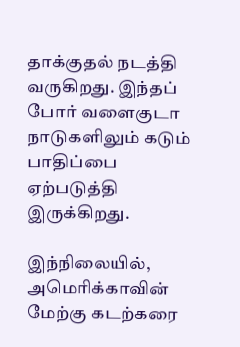தாக்குதல் நடத்தி வருகிறது. இந்தப் போர் வளைகுடா நாடுகளிலும் கடும் பாதிப்பை ஏற்படுத்தி இருக்கிறது.

இந்நிலையில், அமெரிக்காவின் மேற்கு கடற்கரை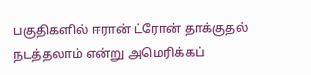பகுதிகளில் ஈரான் ட்ரோன் தாக்குதல் நடத்தலாம் என்று அமெரிக்கப்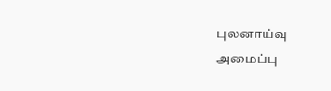புலனாய்வு அமைப்பு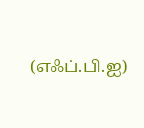(எஃப்.பி.ஐ)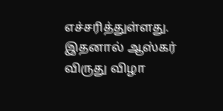எச்சரித்துள்ளது. இதனால் ஆஸ்கர் விருது விழா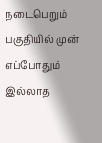நடைபெறும் பகுதியில் முன் எப்போதும் இல்லாத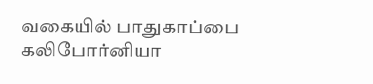வகையில் பாதுகாப்பை கலிபோர்னியா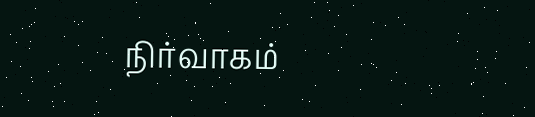நிர்வாகம்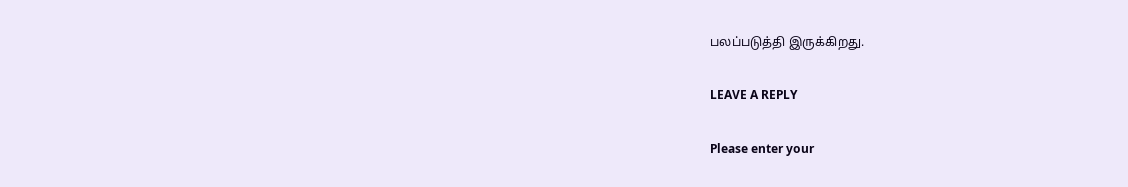பலப்படுத்தி இருக்கிறது.

LEAVE A REPLY

Please enter your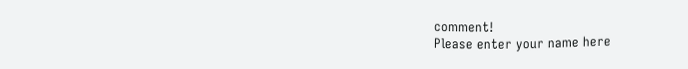comment!
Please enter your name here